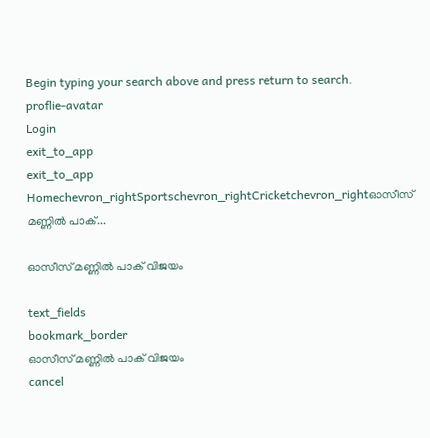Begin typing your search above and press return to search.
proflie-avatar
Login
exit_to_app
exit_to_app
Homechevron_rightSportschevron_rightCricketchevron_rightഓസീസ് മണ്ണില്‍ പാക്...

ഓസീസ് മണ്ണില്‍ പാക് വിജയം

text_fields
bookmark_border
ഓസീസ് മണ്ണില്‍ പാക് വിജയം
cancel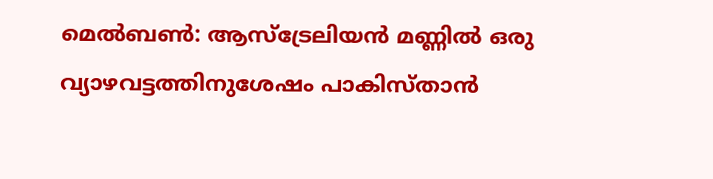മെല്‍ബണ്‍: ആസ്ട്രേലിയന്‍ മണ്ണില്‍ ഒരു വ്യാഴവട്ടത്തിനുശേഷം പാകിസ്താന്‍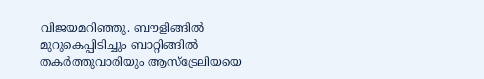വിജയമറിഞ്ഞു. ബൗളിങ്ങില്‍ മുറുകെപ്പിടിച്ചും ബാറ്റിങ്ങില്‍ തകര്‍ത്തുവാരിയും ആസ്ട്രേലിയയെ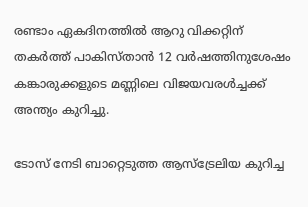രണ്ടാം ഏകദിനത്തില്‍ ആറു വിക്കറ്റിന് തകര്‍ത്ത് പാകിസ്താന്‍ 12 വര്‍ഷത്തിനുശേഷം കങ്കാരുക്കളുടെ മണ്ണിലെ വിജയവരള്‍ച്ചക്ക് അന്ത്യം കുറിച്ചു.

ടോസ് നേടി ബാറ്റെടുത്ത ആസ്ട്രേലിയ കുറിച്ച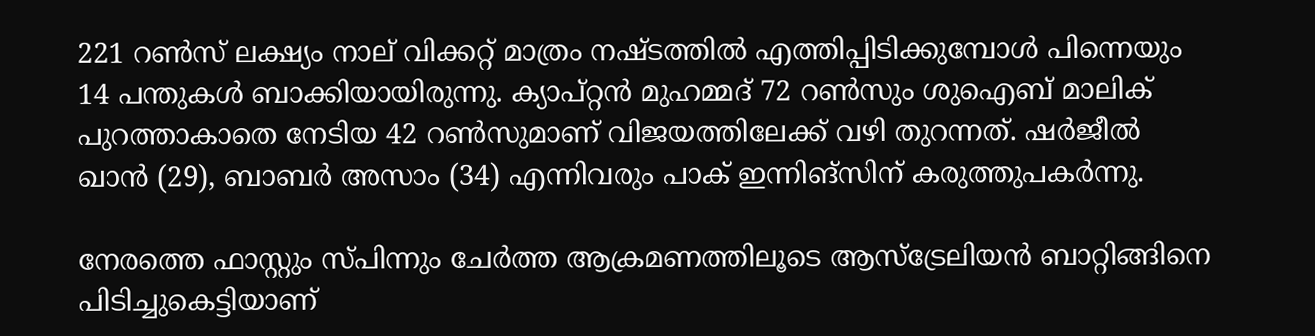221 റണ്‍സ് ലക്ഷ്യം നാല് വിക്കറ്റ് മാത്രം നഷ്ടത്തില്‍ എത്തിപ്പിടിക്കുമ്പോള്‍ പിന്നെയും 14 പന്തുകള്‍ ബാക്കിയായിരുന്നു. ക്യാപ്റ്റന്‍ മുഹമ്മദ് 72 റണ്‍സും ശുഐബ് മാലിക് പുറത്താകാതെ നേടിയ 42 റണ്‍സുമാണ് വിജയത്തിലേക്ക് വഴി തുറന്നത്. ഷര്‍ജീല്‍ ഖാന്‍ (29), ബാബര്‍ അസാം (34) എന്നിവരും പാക് ഇന്നിങ്സിന് കരുത്തുപകര്‍ന്നു.

നേരത്തെ ഫാസ്റ്റും സ്പിന്നും ചേര്‍ത്ത ആക്രമണത്തിലൂടെ ആസ്ട്രേലിയന്‍ ബാറ്റിങ്ങിനെ പിടിച്ചുകെട്ടിയാണ്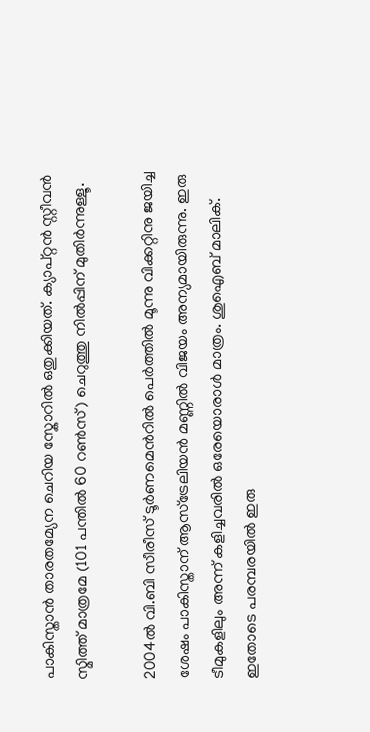പാകിസ്താന്‍ താരതമ്യേന ചെറിയ സ്കോറില്‍ ഒതുക്കിയത്. ക്യാപ്റ്റന്‍ സ്റ്റീവന്‍ സ്മിത്ത് മാത്രമേ (101 പന്തില്‍ 60 റണ്‍സ്) ചെറുത്തു നില്‍പ്പിന് മുതിര്‍ന്നുള്ളൂ.

2004ല്‍ വി.ബി സീരീസ് ടൂര്‍ണമെന്‍റില്‍ പെര്‍ത്തില്‍ മൂന്നു വിക്കറ്റിനു ജയിച്ച ശേഷം പാകിസ്താന് ആസ്ട്രേലിയന്‍ മണ്ണില്‍ വിജയം അന്യമായിരുന്നു. ഇരു ടീമുകളിലും അന്ന് കളിച്ചവരില്‍ ഒരേയൊരാള്‍ മാത്രം. ശുഐബ് മാലിക്. ഇതോടെ പരമ്പരയില്‍ ഇരു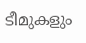ടീമുകളും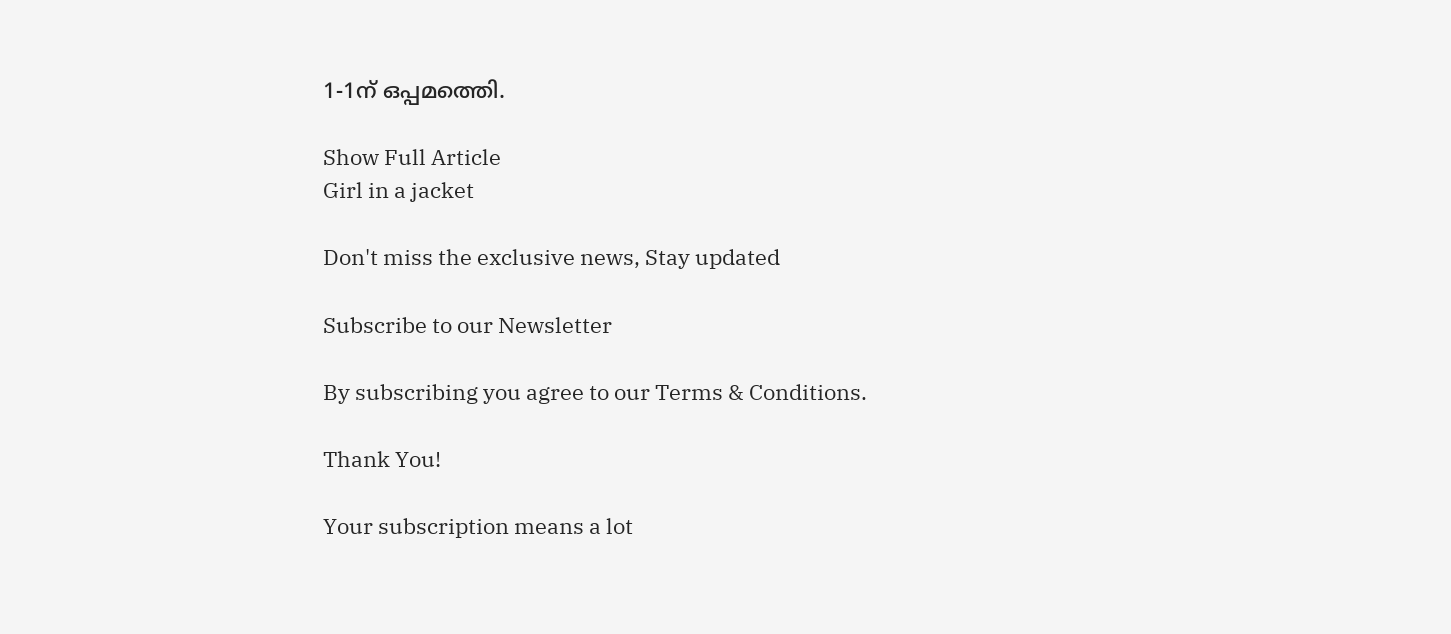1-1ന് ഒപ്പമത്തെി.

Show Full Article
Girl in a jacket

Don't miss the exclusive news, Stay updated

Subscribe to our Newsletter

By subscribing you agree to our Terms & Conditions.

Thank You!

Your subscription means a lot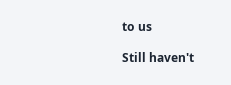to us

Still haven't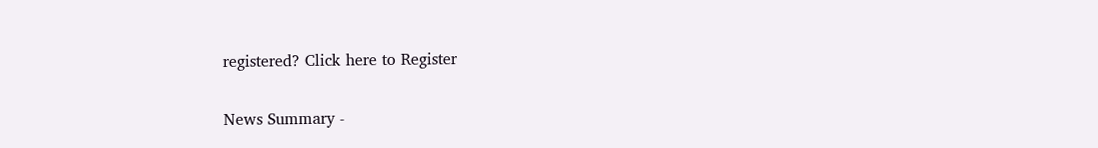registered? Click here to Register

News Summary -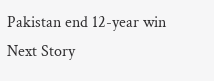Pakistan end 12-year win
Next Story